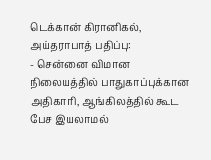டெக்கான் கிரானிகல், அய்தராபாத் பதிப்பு:
- சென்னை விமான நிலையத்தில் பாதுகாப்புக்கான அதிகாரி, ஆங்கிலத்தில் கூட பேச இயலாமல்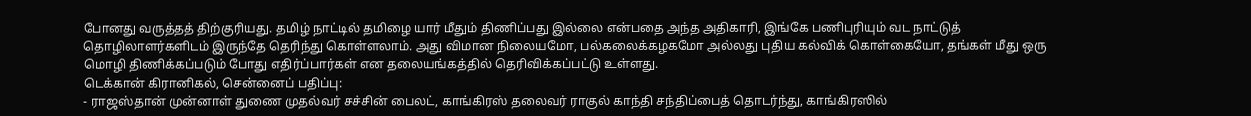போனது வருத்தத் திற்குரியது. தமிழ் நாட்டில் தமிழை யார் மீதும் திணிப்பது இல்லை என்பதை அந்த அதிகாரி, இங்கே பணிபுரியும் வட நாட்டுத் தொழிலாளர்களிடம் இருந்தே தெரிந்து கொள்ளலாம். அது விமான நிலையமோ, பல்கலைக்கழகமோ அல்லது புதிய கல்விக் கொள்கையோ, தங்கள் மீது ஒரு மொழி திணிக்கப்படும் போது எதிர்ப்பார்கள் என தலையங்கத்தில் தெரிவிக்கப்பட்டு உள்ளது.
டெக்கான் கிரானிகல், சென்னைப் பதிப்பு:
- ராஜஸ்தான் முன்னாள் துணை முதல்வர் சச்சின் பைலட், காங்கிரஸ் தலைவர் ராகுல் காந்தி சந்திப்பைத் தொடர்ந்து, காங்கிரஸில்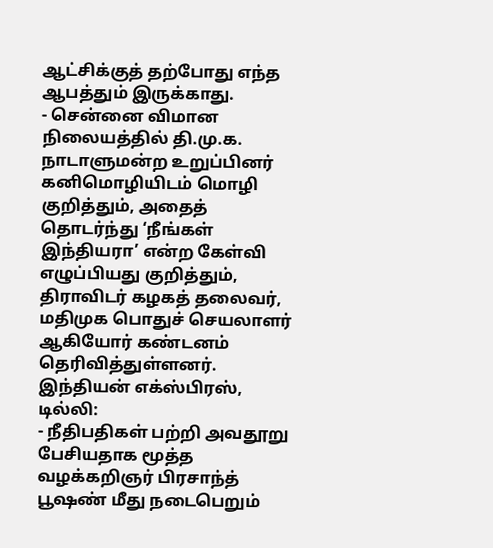ஆட்சிக்குத் தற்போது எந்த ஆபத்தும் இருக்காது.
- சென்னை விமான நிலையத்தில் தி.மு.க. நாடாளுமன்ற உறுப்பினர் கனிமொழியிடம் மொழி குறித்தும், அதைத் தொடர்ந்து ‘நீங்கள் இந்தியரா’ என்ற கேள்வி எழுப்பியது குறித்தும், திராவிடர் கழகத் தலைவர், மதிமுக பொதுச் செயலாளர் ஆகியோர் கண்டனம் தெரிவித்துள்ளனர்.
இந்தியன் எக்ஸ்பிரஸ், டில்லி:
- நீதிபதிகள் பற்றி அவதூறு பேசியதாக மூத்த வழக்கறிஞர் பிரசாந்த் பூஷண் மீது நடைபெறும்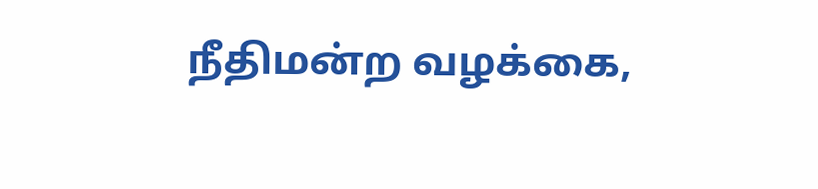நீதிமன்ற வழக்கை,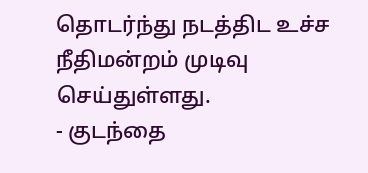தொடர்ந்து நடத்திட உச்ச நீதிமன்றம் முடிவு செய்துள்ளது.
- குடந்தை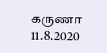கருணா
11.8.2020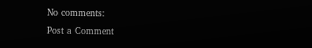No comments:
Post a Comment